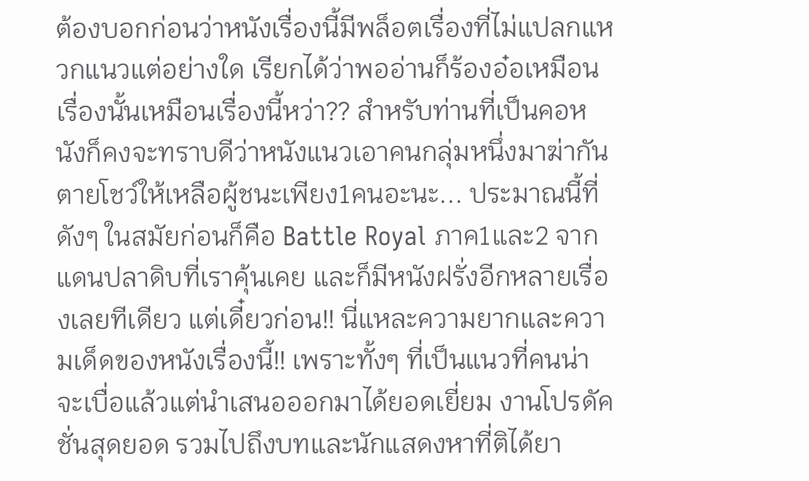ต้องบอกก่อนว่าหนังเรื่องนี้มีพล็อตเรื่องที่ไม่แปลกแหวกแนวแต่อย่างใด เรียกได้ว่าพออ่านก็ร้องอ๋อเหมือนเรื่องนั้นเหมือนเรื่องนี้หว่า?? สำหรับท่านที่เป็นคอหนังก็คงจะทราบดีว่าหนังแนวเอาคนกลุ่มหนึ่งมาฆ่ากันตายโชว์ให้เหลือผู้ชนะเพียง1คนอะนะ... ประมาณนี้ที่ดังๆ ในสมัยก่อนก็คือ Battle Royal ภาค1และ2 จากแดนปลาดิบที่เราคุ้นเคย และก็มีหนังฝรั่งอีกหลายเรื่องเลยทีเดียว แต่เดี๋ยวก่อน!! นี่แหละความยากและความเด็ดของหนังเรื่องนี้!! เพราะทั้งๆ ที่เป็นแนวที่คนน่าจะเบื่อแล้วแต่นำเสนอออกมาได้ยอดเยี่ยม งานโปรดัคชั่นสุดยอด รวมไปถึงบทและนักแสดงหาที่ติได้ยา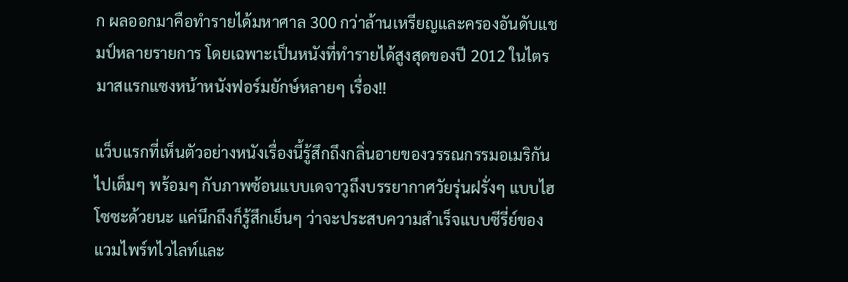ก ผลออกมาคือทำรายได้มหาศาล 300 กว่าล้านเหรียญและครองอันดับแชมป์หลายรายการ โดยเฉพาะเป็นหนังที่ทำรายได้สูงสุดของปี 2012 ในไตรมาสแรกแซงหน้าหนังฟอร์มยักษ์หลายๆ เรื่อง!!

แว็บแรกที่เห็นตัวอย่างหนังเรื่องนี้รู้สึกถึงกลิ่นอายของวรรณกรรมอเมริกันไปเต็มๆ พร้อมๆ กับภาพซ้อนแบบเดจาวูถึงบรรยากาศวัยรุ่นฝรั่งๆ แบบไฮโซซะด้วยนะ แค่นึกถึงก็รู้สึกเย็นๆ ว่าจะประสบความสำเร็จแบบซีรี่ย์ของแวมไพร์ทไวไลท์และ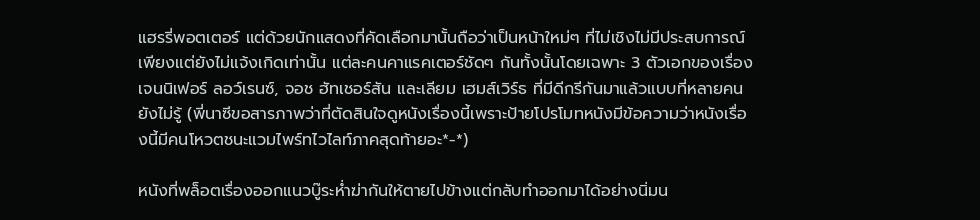แฮรรี่พอตเตอร์ แต่ด้วยนักแสดงที่คัดเลือกมานั้นถือว่าเป็นหน้าใหม่ๆ ที่ไม่เชิงไม่มีประสบการณ์เพียงแต่ยังไม่แจ้งเกิดเท่านั้น แต่ละคนคาแรคเตอร์ชัดๆ กันทั้งนั้นโดยเฉพาะ 3 ตัวเอกของเรื่อง เจนนิเฟอร์ ลอว์เรนซ์, จอช ฮัทเชอร์สัน และเลียม เฮมส์เวิร์ธ ที่มีดีกรีกันมาแล้วแบบที่หลายคนยังไม่รู้ (พี่นาซีขอสารภาพว่าที่ตัดสินใจดูหนังเรื่องนี้เพราะป้ายโปรโมทหนังมีข้อความว่าหนังเรื่องนี้มีคนโหวตชนะแวมไพร์ทไวไลท์ภาคสุดท้ายอะ*-*)

หนังที่พล็อตเรื่องออกแนวบู๊ระห่ำฆ่ากันให้ตายไปข้างแต่กลับทำออกมาได้อย่างนิ่มน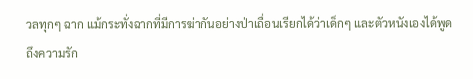วลทุกๆ ฉาก แม้กระทั่งฉากที่มีการฆ่ากันอย่างป่าเถื่อนเรียกได้ว่าเด็กๆ และตัวหนังเองได้พูดถึงความรัก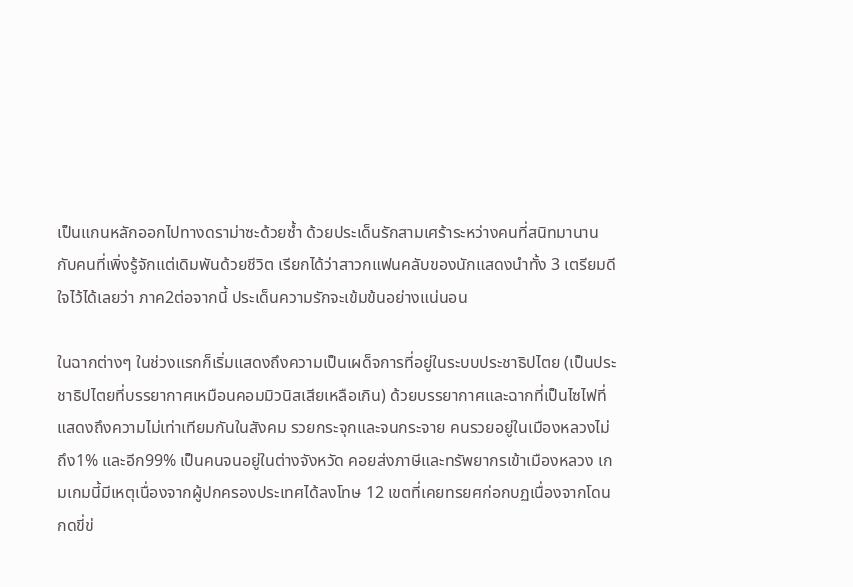เป็นแกนหลักออกไปทางดราม่าซะด้วยซ้ำ ด้วยประเด็นรักสามเศร้าระหว่างคนที่สนิทมานานกับคนที่เพิ่งรู้จักแต่เดิมพันด้วยชีวิต เรียกได้ว่าสาวกแฟนคลับของนักแสดงนำทั้ง 3 เตรียมดีใจไว้ได้เลยว่า ภาค2ต่อจากนี้ ประเด็นความรักจะเข้มข้นอย่างแน่นอน

ในฉากต่างๆ ในช่วงแรกก็เริ่มแสดงถึงความเป็นเผด็จการที่อยู่ในระบบประชาธิปไตย (เป็นประชาธิปไตยที่บรรยากาศเหมือนคอมมิวนิสเสียเหลือเกิน) ด้วยบรรยากาศและฉากที่เป็นไซไฟที่แสดงถึงความไม่เท่าเทียมกันในสังคม รวยกระจุกและจนกระจาย คนรวยอยู่ในเมืองหลวงไม่ถึง1% และอีก99% เป็นคนจนอยู่ในต่างจังหวัด คอยส่งภาษีและทรัพยากรเข้าเมืองหลวง เกมเกมนี้มีเหตุเนื่องจากผู้ปกครองประเทศได้ลงโทษ 12 เขตที่เคยทรยศก่อกบฏเนื่องจากโดนกดขี่ข่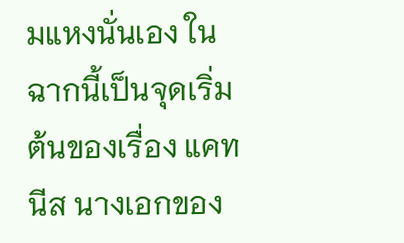มแหงนั่นเอง ในฉากนี้เป็นจุดเริ่มต้นของเรื่อง แคทนีส นางเอกของ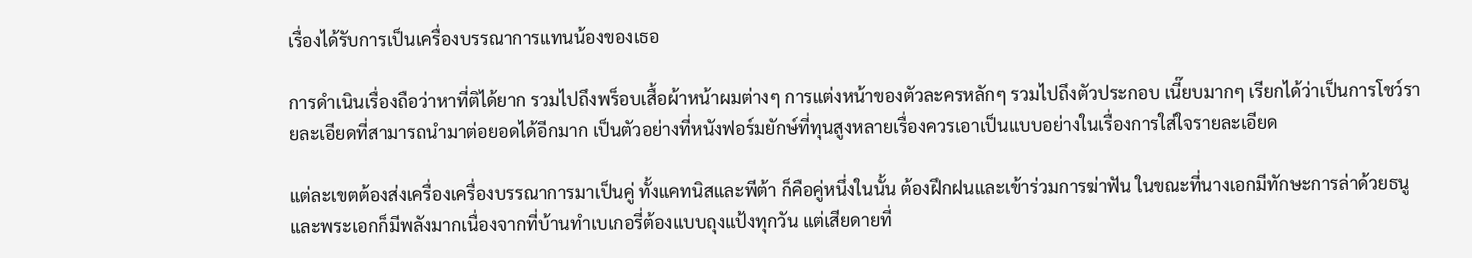เรื่องได้รับการเป็นเครื่องบรรณาการแทนน้องของเธอ

การดำเนินเรื่องถือว่าหาที่ติได้ยาก รวมไปถึงพร็อบเสื้อผ้าหน้าผมต่างๆ การแต่งหน้าของตัวละครหลักๆ รวมไปถึงตัวประกอบ เนี๊ยบมากๆ เรียกได้ว่าเป็นการโชว์รายละเอียดที่สามารถนำมาต่อยอดได้อีกมาก เป็นตัวอย่างที่หนังฟอร์มยักษ์ที่ทุนสูงหลายเรื่องควรเอาเป็นแบบอย่างในเรื่องการใส่ใจรายละเอียด

แต่ละเขตต้องส่งเครื่องเครื่องบรรณาการมาเป็นคู่ ทั้งแคทนิสและพีต้า ก็คือคู่หนึ่งในนั้น ต้องฝึกฝนและเข้าร่วมการฆ่าฟัน ในขณะที่นางเอกมีทักษะการล่าด้วยธนู และพระเอกก็มีพลังมากเนื่องจากที่บ้านทำเบเกอรี่ต้องแบบถุงแป้งทุกวัน แต่เสียดายที่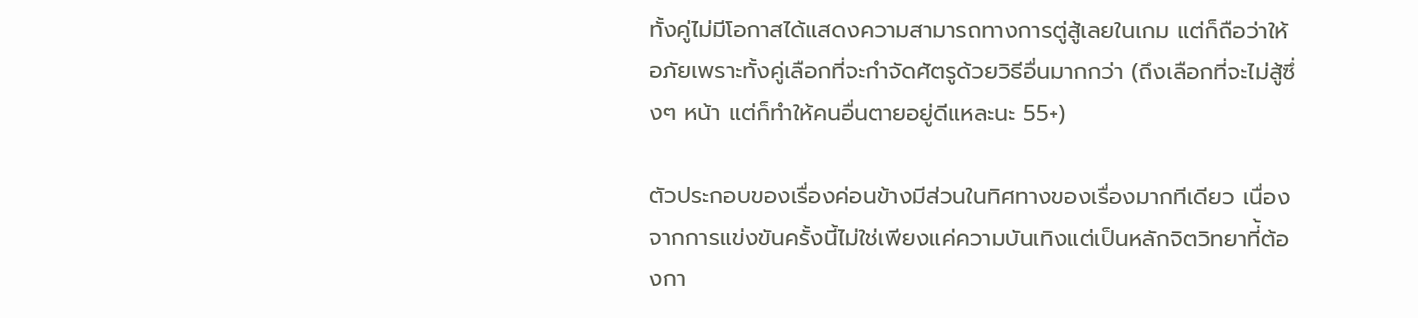ทั้งคู่ไม่มีโอกาสได้แสดงความสามารถทางการตู่สู้เลยในเกม แต่ก็ถือว่าให้อภัยเพราะทั้งคู่เลือกที่จะกำจัดศัตรูด้วยวิธีอื่นมากกว่า (ถึงเลือกที่จะไม่สู้ซึ่งๆ หน้า แต่ก็ทำให้คนอื่นตายอยู่ดีแหละนะ 55+)

ตัวประกอบของเรื่องค่อนข้างมีส่วนในทิศทางของเรื่องมากทีเดียว เนื่องจากการแข่งขันครั้งนี้ไม่ใช่เพียงแค่ความบันเทิงแต่เป็นหลักจิตวิทยาที่้ต้องกา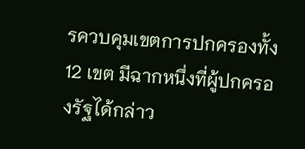รควบคุมเขตการปกครองทั้ง 12 เขต มีฉากหนึ่งที่ผู้ปกครองรัฐได้กล่าว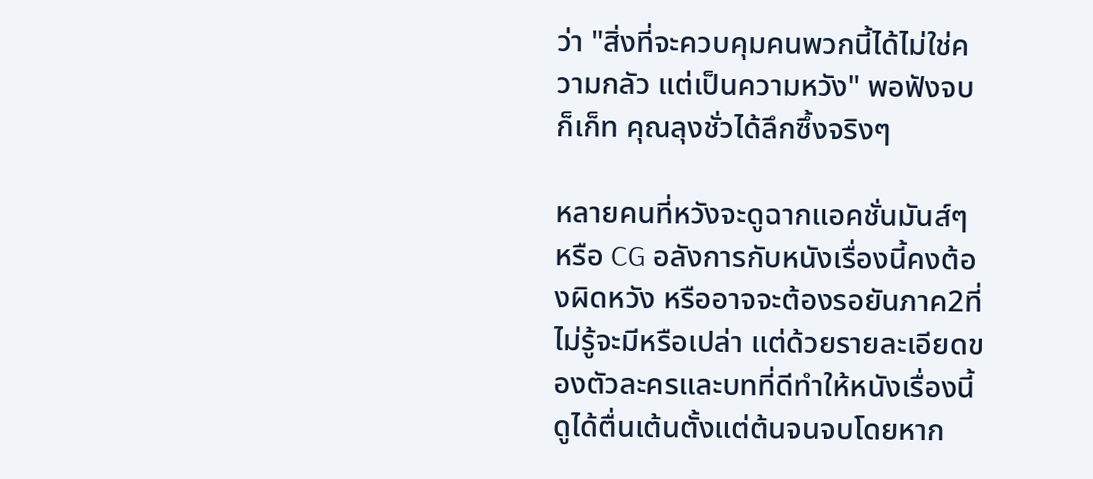ว่า "สิ่งที่จะควบคุมคนพวกนี้ได้ไม่ใช่ความกลัว แต่เป็นความหวัง" พอฟังจบก็เก็ท คุณลุงชั่วได้ลึกซึ้งจริงๆ

หลายคนที่หวังจะดูฉากแอคชั่นมันส์ๆ หรือ CG อลังการกับหนังเรื่องนี้คงต้องผิดหวัง หรืออาจจะต้องรอยันภาค2ที่ไม่รู้จะมีหรือเปล่า แต่ด้วยรายละเอียดของตัวละครและบทที่ดีทำให้หนังเรื่องนี้ดูได้ตื่นเต้นตั้งแต่ต้นจนจบโดยหาก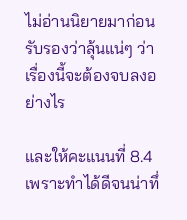ไม่อ่านนิยายมาก่อนรับรองว่าลุ้นแน่ๆ ว่าเรื่องนี้จะต้องจบลงอย่างไร

และให้คะแนนที่ 8.4 เพราะทำได้ดีจนน่าทึ่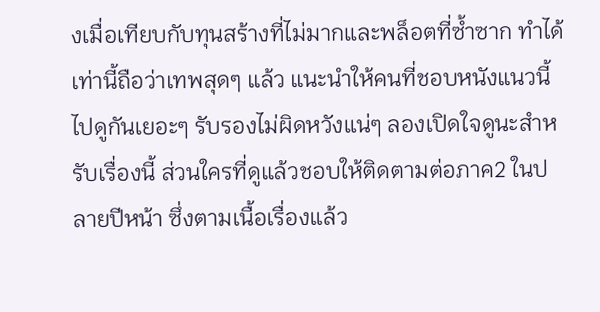งเมื่อเทียบกับทุนสร้างที่ไม่มากและพล็อตที่ซ้ำซาก ทำได้เท่านี้ถือว่าเทพสุดๆ แล้ว แนะนำให้คนที่ชอบหนังแนวนี้ไปดูกันเยอะๆ รับรองไม่ผิดหวังแน่ๆ ลองเปิดใจดูนะสำหรับเรื่องนี้ ส่วนใครที่ดูแล้วชอบให้ติดตามต่อภาค2 ในปลายปีหน้า ซึ่งตามเนื้อเรื่องแล้ว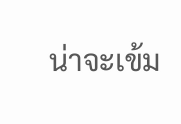น่าจะเข้ม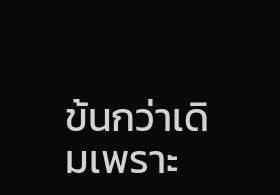ข้นกว่าเดิมเพราะ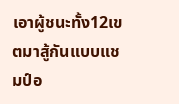เอาผู้ชนะทั้ง12เขตมาสู้กันแบบแชมป์อ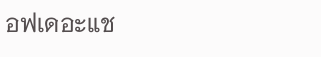อฟเดอะแช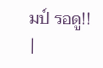มป์ รอดู!!
|